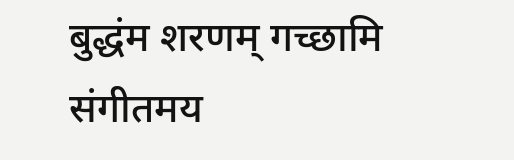बुद्धंम शरणम् गच्छामि संगीतमय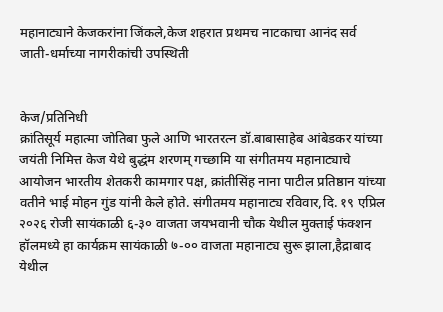महानाट्याने केजकरांना जिंकले,केज शहरात प्रथमच नाटकाचा आनंद सर्व जाती-धर्माच्या नागरीकांची उपस्थिती


केज/प्रतिनिधी
क्रांतिसूर्य महात्मा जोतिबा फुले आणि भारतरत्न डॉ.बाबासाहेब आंबेडकर यांच्या जयंती निमित्त केज येथे बुद्धंम शरणम् गच्छामि या संगीतमय महानाट्याचे आयोजन भारतीय शेतकरी कामगार पक्ष, क्रांतीसिंह नाना पाटील प्रतिष्ठान यांच्या वतीने भाई मोहन गुंड यांनी केले होते. संगीतमय महानाट्य रविवार,दि. १९ एप्रिल २०२६ रोजी सायंकाळी ६-३० वाजता जयभवानी चौक येथील मुक्ताई फंक्शन हॉलमध्ये हा कार्यक्रम सायंकाळी ७-०० वाजता महानाट्य सुरू झाला,हैद्राबाद येथील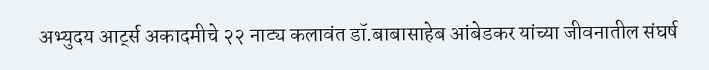अभ्युदय आर्ट्स अकादमीचे २२ नाट्य कलावंत डॉ.बाबासाहेब आंबेडकर यांच्या जीवनातील संघर्ष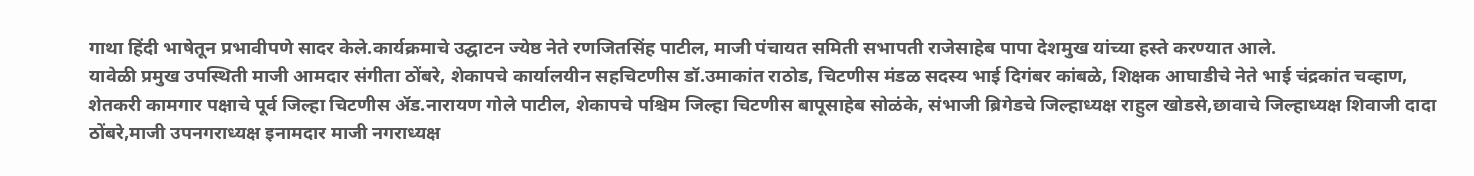गाथा हिंदी भाषेतून प्रभावीपणे सादर केले.कार्यक्रमाचे उद्घाटन ज्येष्ठ नेते रणजितसिंह पाटील, माजी पंचायत समिती सभापती राजेसाहेब पापा देशमुख यांच्या हस्ते करण्यात आले.
यावेळी प्रमुख उपस्थिती माजी आमदार संगीता ठोंबरे, शेकापचे कार्यालयीन सहचिटणीस डॉ.उमाकांत राठोड, चिटणीस मंडळ सदस्य भाई दिगंबर कांबळे, शिक्षक आघाडीचे नेते भाई चंद्रकांत चव्हाण, शेतकरी कामगार पक्षाचे पूर्व जिल्हा चिटणीस ॲड.नारायण गोले पाटील, शेकापचे पश्चिम जिल्हा चिटणीस बापूसाहेब सोळंके, संभाजी ब्रिगेडचे जिल्हाध्यक्ष राहुल खोडसे,छावाचे जिल्हाध्यक्ष शिवाजी दादा ठोंबरे,माजी उपनगराध्यक्ष इनामदार माजी नगराध्यक्ष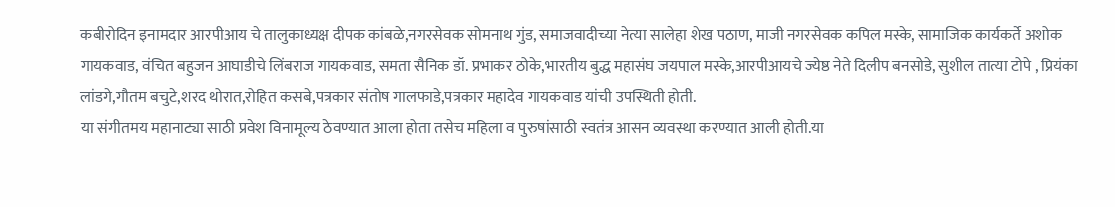कबीरोदिन इनामदार आरपीआय चे तालुकाध्यक्ष दीपक कांबळे,नगरसेवक सोमनाथ गुंड, समाजवादीच्या नेत्या सालेहा शेख पठाण, माजी नगरसेवक कपिल मस्के, सामाजिक कार्यकर्ते अशोक गायकवाड, वंचित बहुजन आघाडीचे लिंबराज गायकवाड, समता सैनिक डॉ. प्रभाकर ठोके,भारतीय बुद्ध महासंघ जयपाल मस्के,आरपीआयचे ज्येष्ठ नेते दिलीप बनसोडे, सुशील तात्या टोपे , प्रियंका लांडगे,गौतम बचुटे,शरद थोरात,रोहित कसबे,पत्रकार संतोष गालफाडे,पत्रकार महादेव गायकवाड यांची उपस्थिती होती.
या संगीतमय महानाट्या साठी प्रवेश विनामूल्य ठेवण्यात आला होता तसेच महिला व पुरुषांसाठी स्वतंत्र आसन व्यवस्था करण्यात आली होती.या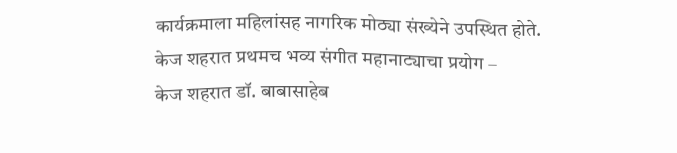कार्यक्रमाला महिलांसह नागरिक मोठ्या संख्येने उपस्थित होते.
केज शहरात प्रथमच भव्य संगीत महानाट्याचा प्रयोग –
केज शहरात डॉ. बाबासाहेब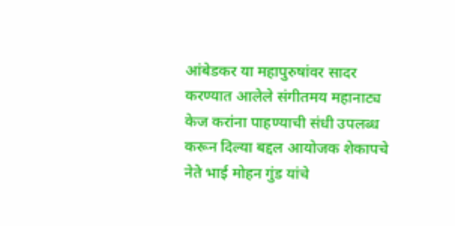आंबेडकर या महापुरुषांवर सादर करण्यात आलेले संगीतमय महानाट्य केज करांना पाहण्याची संधी उपलब्ध करून दिल्या बद्दल आयोजक शेकापचे नेते भाई मोहन गुंड यांचे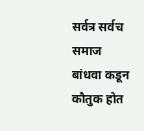सर्वत्र सर्वच समाज बांधवा कडून कौतुक होत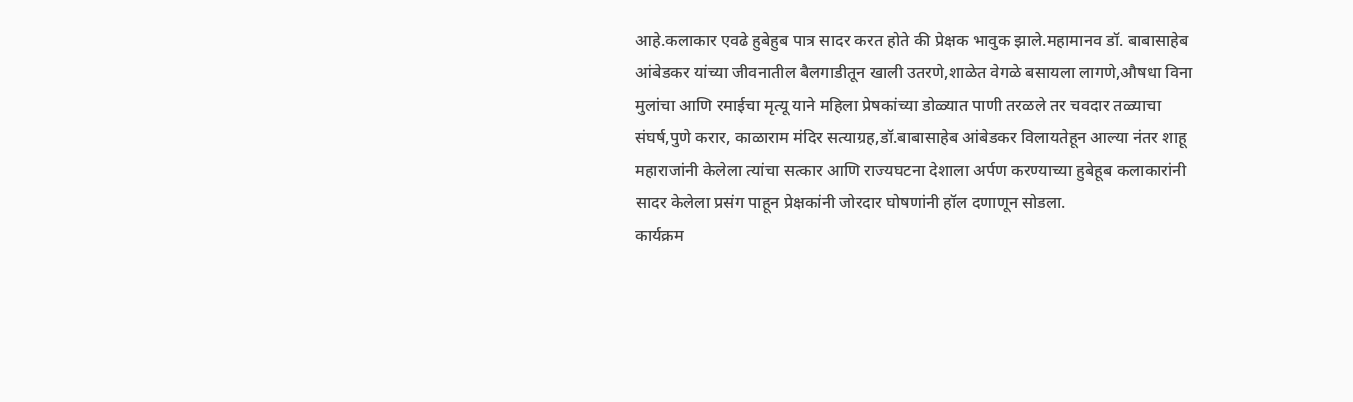आहे.कलाकार एवढे हुबेहुब पात्र सादर करत होते की प्रेक्षक भावुक झाले.महामानव डॉ. बाबासाहेब आंबेडकर यांच्या जीवनातील बैलगाडीतून खाली उतरणे,शाळेत वेगळे बसायला लागणे,औषधा विना मुलांचा आणि रमाईचा मृत्यू याने महिला प्रेषकांच्या डोळ्यात पाणी तरळले तर चवदार तळ्याचा संघर्ष,पुणे करार, काळाराम मंदिर सत्याग्रह,डॉ.बाबासाहेब आंबेडकर विलायतेहून आल्या नंतर शाहू महाराजांनी केलेला त्यांचा सत्कार आणि राज्यघटना देशाला अर्पण करण्याच्या हुबेहूब कलाकारांनी सादर केलेला प्रसंग पाहून प्रेक्षकांनी जोरदार घोषणांनी हॉल दणाणून सोडला.
कार्यक्रम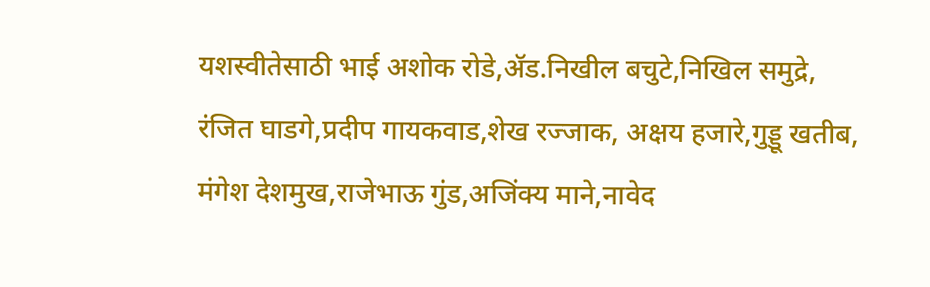यशस्वीतेसाठी भाई अशोक रोडे,ॲड.निखील बचुटे,निखिल समुद्रे, रंजित घाडगे,प्रदीप गायकवाड,शेख रज्जाक, अक्षय हजारे,गुड्डू खतीब, मंगेश देशमुख,राजेभाऊ गुंड,अजिंक्य माने,नावेद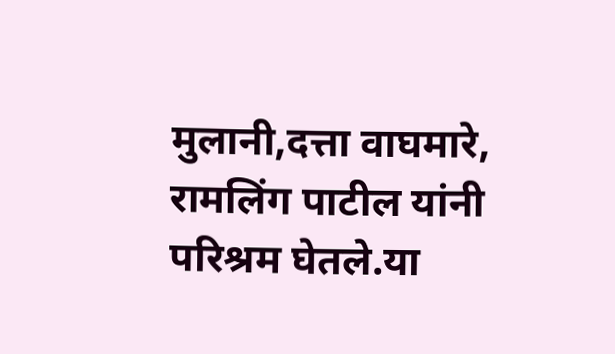मुलानी,दत्ता वाघमारे, रामलिंग पाटील यांनी परिश्रम घेतले.या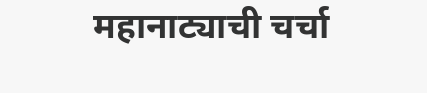महानाट्याची चर्चा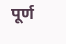पूर्ण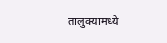तालुक्यामध्ये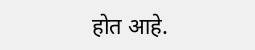होत आहे.